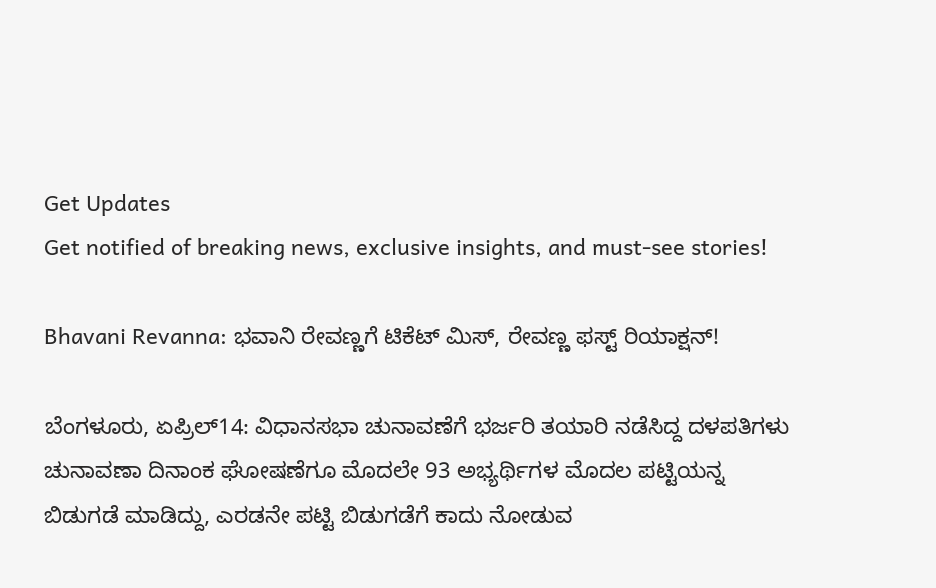Get Updates
Get notified of breaking news, exclusive insights, and must-see stories!

Bhavani Revanna: ಭವಾನಿ ರೇವಣ್ಣಗೆ ಟಿಕೆಟ್ ಮಿಸ್, ರೇವಣ್ಣ ಫಸ್ಟ್ ರಿಯಾಕ್ಷನ್!

ಬೆಂಗಳೂರು, ಏಪ್ರಿಲ್14: ವಿಧಾನಸಭಾ ಚುನಾವಣೆಗೆ ಭರ್ಜರಿ ತಯಾರಿ ನಡೆಸಿದ್ದ ದಳಪತಿಗಳು ಚುನಾವಣಾ ದಿನಾಂಕ ಘೋಷಣೆಗೂ ಮೊದಲೇ 93 ಅಭ್ಯರ್ಥಿಗಳ ಮೊದಲ ಪಟ್ಟಿಯನ್ನ ಬಿಡುಗಡೆ ಮಾಡಿದ್ದು, ಎರಡನೇ ಪಟ್ಟಿ ಬಿಡುಗಡೆಗೆ ಕಾದು ನೋಡುವ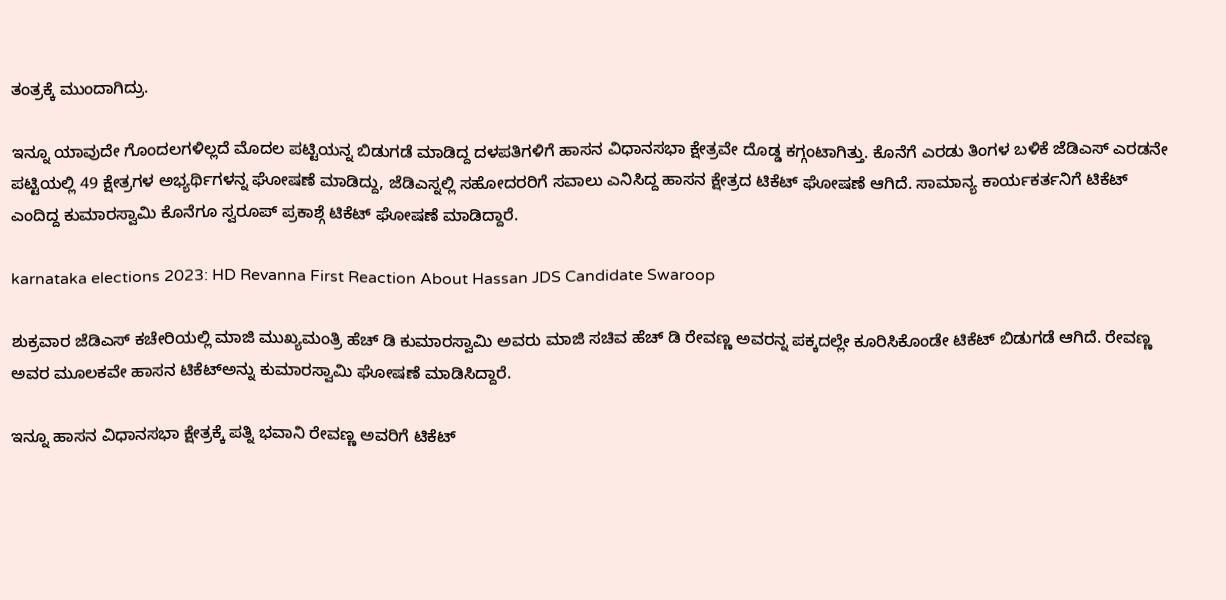ತಂತ್ರಕ್ಕೆ ಮುಂದಾಗಿದ್ರು.

ಇನ್ನೂ ಯಾವುದೇ ಗೊಂದಲಗಳಿಲ್ಲದೆ ಮೊದಲ ಪಟ್ಟಿಯನ್ನ ಬಿಡುಗಡೆ ಮಾಡಿದ್ದ ದಳಪತಿಗಳಿಗೆ ಹಾಸನ ವಿಧಾನಸಭಾ ಕ್ಷೇತ್ರವೇ ದೊಡ್ಡ ಕಗ್ಗಂಟಾಗಿತ್ತು. ಕೊನೆಗೆ ಎರಡು ತಿಂಗಳ ಬಳಿಕೆ ಜೆಡಿಎಸ್‌ ಎರಡನೇ ಪಟ್ಟಿಯಲ್ಲಿ 49 ಕ್ಷೇತ್ರಗಳ ಅಭ್ಯರ್ಥಿಗಳನ್ನ ಘೋಷಣೆ ಮಾಡಿದ್ದು, ಜೆಡಿಎಸ್ನಲ್ಲಿ ಸಹೋದರರಿಗೆ ಸವಾಲು ಎನಿಸಿದ್ದ ಹಾಸನ ಕ್ಷೇತ್ರದ ಟಿಕೆಟ್ ಘೋಷಣೆ ಆಗಿದೆ. ಸಾಮಾನ್ಯ ಕಾರ್ಯಕರ್ತನಿಗೆ ಟಿಕೆಟ್ ಎಂದಿದ್ದ ಕುಮಾರಸ್ವಾಮಿ ಕೊನೆಗೂ ಸ್ವರೂಪ್ ಪ್ರಕಾಶ್ಗೆ ಟಿಕೆಟ್ ಘೋಷಣೆ ಮಾಡಿದ್ದಾರೆ.

karnataka elections 2023: HD Revanna First Reaction About Hassan JDS Candidate Swaroop

ಶುಕ್ರವಾರ ಜೆಡಿಎಸ್‌ ಕಚೇರಿಯಲ್ಲಿ ಮಾಜಿ ಮುಖ್ಯಮಂತ್ರಿ ಹೆಚ್‌ ಡಿ ಕುಮಾರಸ್ವಾಮಿ ಅವರು ಮಾಜಿ ಸಚಿವ ಹೆಚ್‌ ಡಿ ರೇವಣ್ಣ ಅವರನ್ನ ಪಕ್ಕದಲ್ಲೇ ಕೂರಿಸಿಕೊಂಡೇ ಟಿಕೆಟ್ ಬಿಡುಗಡೆ ಆಗಿದೆ. ರೇವಣ್ಣ ಅವರ ಮೂಲಕವೇ ಹಾಸನ ಟಿಕೆಟ್ಅನ್ನು ಕುಮಾರಸ್ವಾಮಿ ಘೋಷಣೆ ಮಾಡಿಸಿದ್ದಾರೆ.

ಇನ್ನೂ ಹಾಸನ ವಿಧಾನಸಭಾ ಕ್ಷೇತ್ರಕ್ಕೆ ಪತ್ನಿ ಭವಾನಿ ರೇವಣ್ಣ ಅವರಿಗೆ ಟಿಕೆಟ್‌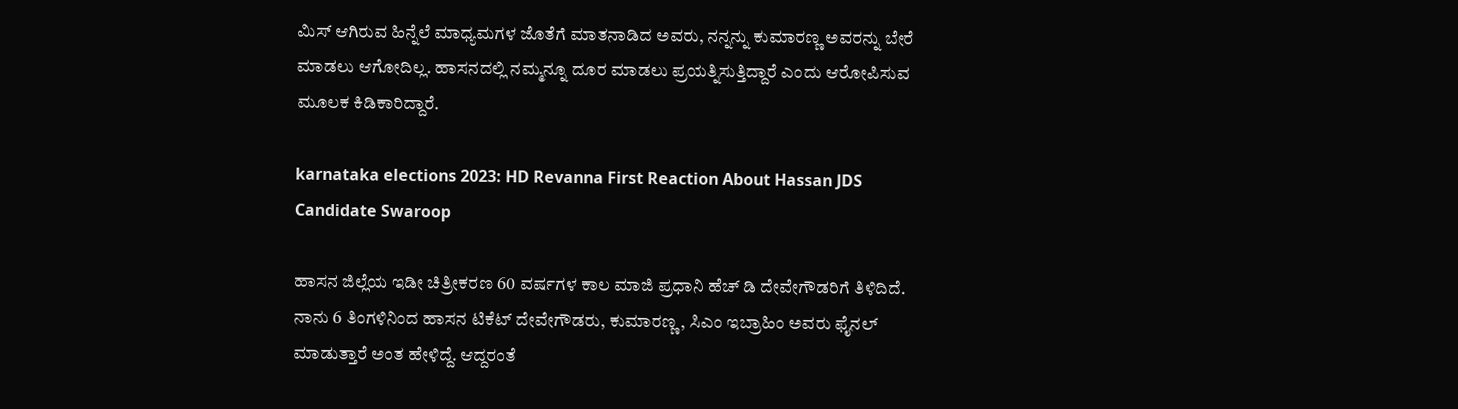ಮಿಸ್‌ ಆಗಿರುವ ಹಿನ್ನೆಲೆ ಮಾಧ್ಯಮಗಳ ಜೊತೆಗೆ ಮಾತನಾಡಿದ ಅವರು, ನನ್ನನ್ನು ಕುಮಾರಣ್ಣ ಅವರನ್ನು ಬೇರೆ ಮಾಡಲು ಆಗೋದಿಲ್ಲ. ಹಾಸನದಲ್ಲಿ ನಮ್ಮನ್ನೂ ದೂರ ಮಾಡಲು ಪ್ರಯತ್ನಿಸುತ್ತಿದ್ದಾರೆ ಎಂದು ಆರೋಪಿಸುವ ಮೂಲಕ ಕಿಡಿಕಾರಿದ್ದಾರೆ.

karnataka elections 2023: HD Revanna First Reaction About Hassan JDS Candidate Swaroop

ಹಾಸನ ಜಿಲ್ಲೆಯ ಇಡೀ ಚಿತ್ರೀಕರಣ 60 ವರ್ಷಗಳ ಕಾಲ ಮಾಜಿ ಪ್ರಧಾನಿ ಹೆಚ್‌ ಡಿ ದೇವೇಗೌಡರಿಗೆ ತಿಳಿದಿದೆ. ನಾನು 6 ತಿಂಗಳಿನಿಂದ ಹಾಸನ ಟಿಕೆಟ್ ದೇವೇಗೌಡರು, ಕುಮಾರಣ್ಣ, ಸಿಎಂ ಇಬ್ರಾಹಿಂ ಅವರು ಫೈನಲ್ ಮಾಡುತ್ತಾರೆ ಅಂತ ಹೇಳಿದ್ದೆ. ಆದ್ದರಂತೆ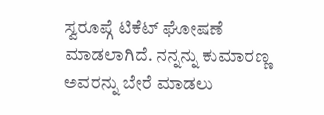ಸ್ವರೂಪ್ಗೆ ಟಿಕೆಟ್ ಘೋಷಣೆ ಮಾಡಲಾಗಿದೆ. ನನ್ನನ್ನು ಕುಮಾರಣ್ಣ ಅವರನ್ನು ಬೇರೆ ಮಾಡಲು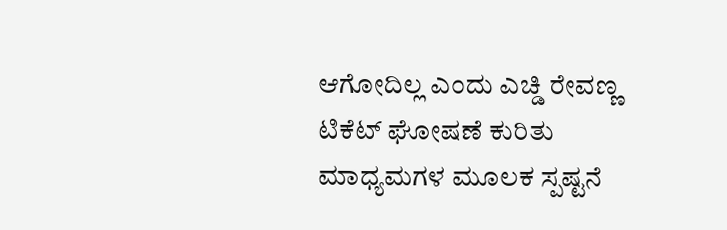ಆಗೋದಿಲ್ಲ ಎಂದು ಎಚ್ಡಿ ರೇವಣ್ಣ ಟಿಕೆಟ್ ಘೋಷಣೆ ಕುರಿತು ಮಾಧ್ಯಮಗಳ ಮೂಲಕ ಸ್ಪಷ್ಟನೆ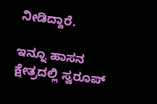ನೀಡಿದ್ದಾರೆ.

ಇನ್ನೂ ಹಾಸನ ಕ್ಷೇತ್ರದಲ್ಲಿ ಸ್ವರೂಪ್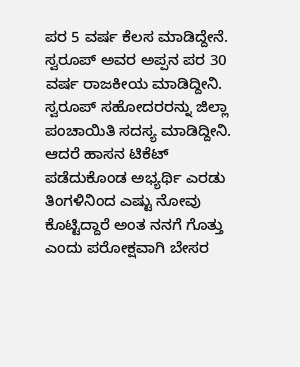ಪರ 5 ವರ್ಷ ಕೆಲಸ ಮಾಡಿದ್ದೇನೆ. ಸ್ವರೂಪ್‌ ಅವರ ಅಪ್ಪನ ಪರ 30 ವರ್ಷ ರಾಜಕೀಯ ಮಾಡಿದ್ದೀನಿ. ಸ್ವರೂಪ್ ಸಹೋದರರನ್ನು ಜಿಲ್ಲಾ ಪಂಚಾಯಿತಿ ಸದಸ್ಯ ಮಾಡಿದ್ದೀನಿ. ಆದರೆ ಹಾಸನ ಟಿಕೆಟ್ ಪಡೆದುಕೊಂಡ ಅಭ್ಯರ್ಥಿ ಎರಡು ತಿಂಗಳಿನಿಂದ ಎಷ್ಟು ನೋವು ಕೊಟ್ಟಿದ್ದಾರೆ ಅಂತ ನನಗೆ ಗೊತ್ತು ಎಂದು ಪರೋಕ್ಷವಾಗಿ ಬೇಸರ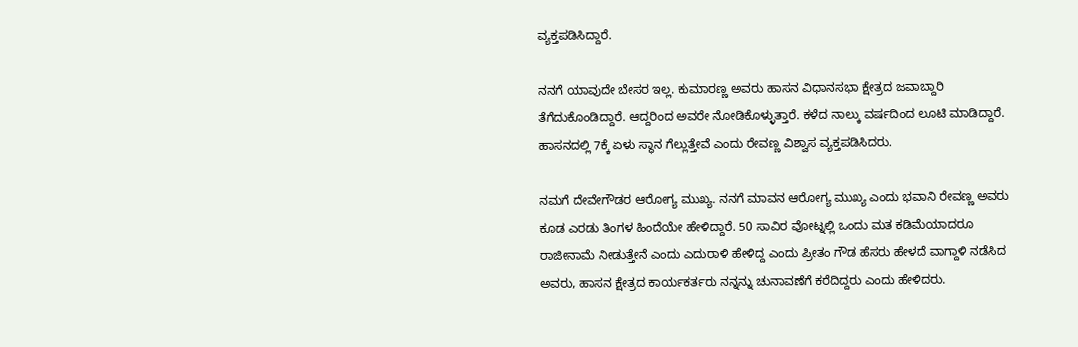ವ್ಯಕ್ತಪಡಿಸಿದ್ದಾರೆ.

ನನಗೆ ಯಾವುದೇ ಬೇಸರ ಇಲ್ಲ. ಕುಮಾರಣ್ಣ ಅವರು ಹಾಸನ ವಿಧಾನಸಭಾ ಕ್ಷೇತ್ರದ ಜವಾಬ್ದಾರಿ ತೆಗೆದುಕೊಂಡಿದ್ದಾರೆ. ಆದ್ದರಿಂದ ಅವರೇ ನೋಡಿಕೊಳ್ಳುತ್ತಾರೆ. ಕಳೆದ ನಾಲ್ಕು ವರ್ಷದಿಂದ ಲೂಟಿ ಮಾಡಿದ್ದಾರೆ. ಹಾಸನದಲ್ಲಿ 7ಕ್ಕೆ ಏಳು ಸ್ಥಾನ ಗೆಲ್ಲುತ್ತೇವೆ ಎಂದು ರೇವಣ್ಣ ವಿಶ್ವಾಸ ವ್ಯಕ್ತಪಡಿಸಿದರು.

ನಮಗೆ ದೇವೇಗೌಡರ ಆರೋಗ್ಯ ಮುಖ್ಯ. ನನಗೆ ಮಾವನ ಆರೋಗ್ಯ ಮುಖ್ಯ ಎಂದು ಭವಾನಿ ರೇವಣ್ಣ ಅವರು ಕೂಡ ಎರಡು ತಿಂಗಳ ಹಿಂದೆಯೇ ಹೇಳಿದ್ದಾರೆ. 50 ಸಾವಿರ ವೋಟ್ನಲ್ಲಿ ಒಂದು ಮತ ಕಡಿಮೆಯಾದರೂ ರಾಜೀನಾಮೆ ನೀಡುತ್ತೇನೆ ಎಂದು ಎದುರಾಳಿ ಹೇಳಿದ್ದ ಎಂದು ಪ್ರೀತಂ ಗೌಡ ಹೆಸರು ಹೇಳದೆ ವಾಗ್ದಾಳಿ ನಡೆಸಿದ ಅವರು, ಹಾಸನ ಕ್ಷೇತ್ರದ ಕಾರ್ಯಕರ್ತರು ನನ್ನನ್ನು ಚುನಾವಣೆಗೆ ಕರೆದಿದ್ದರು ಎಂದು ಹೇಳಿದರು.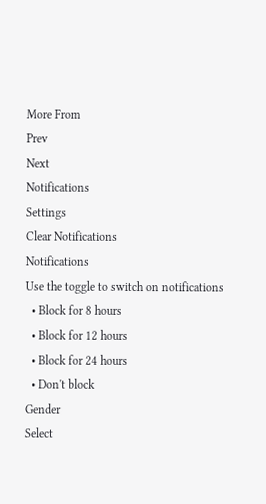More From
Prev
Next
Notifications
Settings
Clear Notifications
Notifications
Use the toggle to switch on notifications
  • Block for 8 hours
  • Block for 12 hours
  • Block for 24 hours
  • Don't block
Gender
Select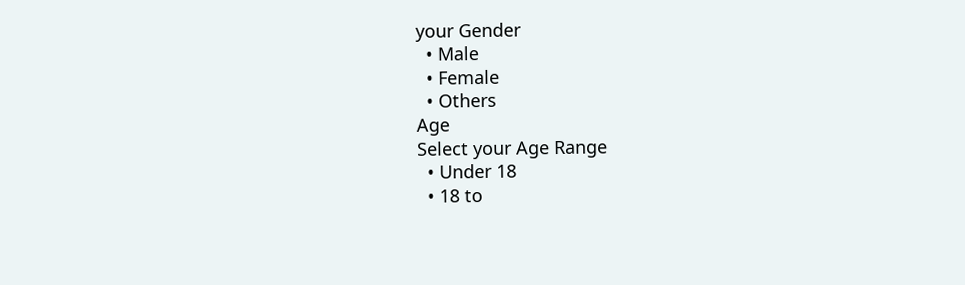your Gender
  • Male
  • Female
  • Others
Age
Select your Age Range
  • Under 18
  • 18 to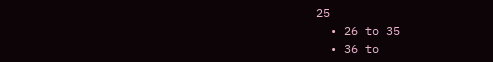25
  • 26 to 35
  • 36 to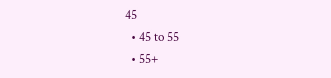45
  • 45 to 55
  • 55+